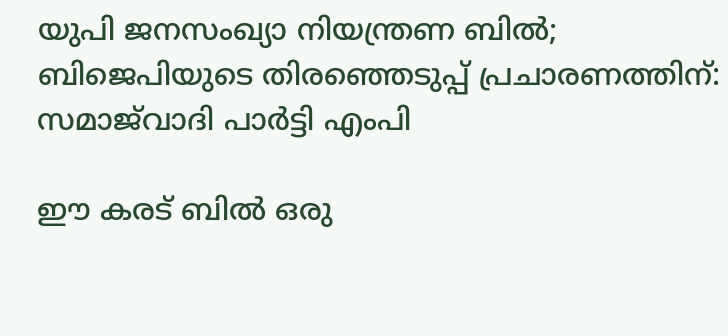യുപി ജനസംഖ്യാ നിയന്ത്രണ ബിൽ; ബിജെപിയുടെ തിരഞ്ഞെടുപ്പ് പ്രചാരണത്തിന്: സമാജ്‌വാദി പാർട്ടി എംപി

ഈ കരട് ബിൽ ഒരു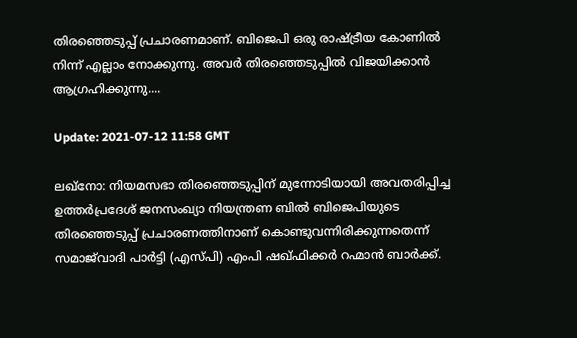തിരഞ്ഞെടുപ്പ് പ്രചാരണമാണ്. ബിജെപി ഒരു രാഷ്ട്രീയ കോണിൽ നിന്ന് എല്ലാം നോക്കുന്നു. അവർ തിരഞ്ഞെടുപ്പിൽ വിജയിക്കാൻ ആഗ്രഹിക്കുന്നു....

Update: 2021-07-12 11:58 GMT

ലഖ്നോ: നിയമസഭാ തിരഞ്ഞെടുപ്പിന് മുന്നോടിയായി അവതരിപ്പിച്ച ഉത്തർപ്രദേശ് ജനസംഖ്യാ നിയന്ത്രണ ബിൽ ബിജെപിയുടെ തിരഞ്ഞെടുപ്പ് പ്രചാരണത്തിനാണ് കൊണ്ടുവന്നിരിക്കുന്നതെന്ന് സമാജ്‌വാദി പാർട്ടി (എസ്പി) എംപി ഷഖ്‌ഫിക്കർ റഹ്മാൻ ബാർക്ക്.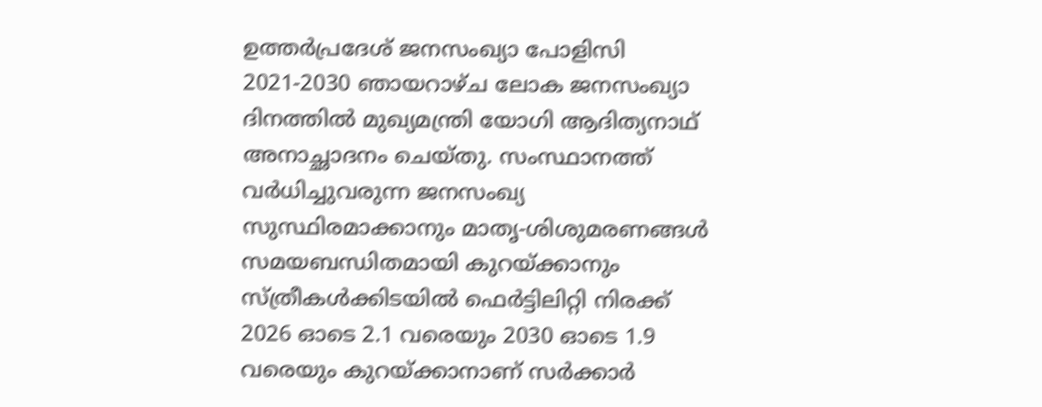ഉത്തർപ്രദേശ് ജനസംഖ്യാ പോളിസി 2021-2030 ഞായറാഴ്ച ലോക ജനസംഖ്യാ ദിനത്തിൽ മുഖ്യമന്ത്രി യോഗി ആദിത്യനാഥ് അനാച്ഛാദനം ചെയ്തു. സംസ്ഥാനത്ത് വർധിച്ചുവരുന്ന ജനസംഖ്യ സുസ്ഥിരമാക്കാനും മാതൃ-ശിശുമരണങ്ങൾ സമയബന്ധിതമായി കുറയ്ക്കാനും സ്ത്രീകൾക്കിടയിൽ ഫെർട്ടിലിറ്റി നിരക്ക് 2026 ഓടെ 2.1 വരെയും 2030 ഓടെ 1.9 വരെയും കുറയ്ക്കാനാണ് സർക്കാർ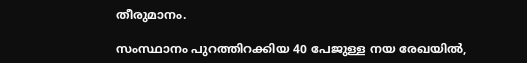തീരുമാനം.

സംസ്ഥാനം പുറത്തിറക്കിയ 40 പേജുള്ള നയ രേഖയിൽ,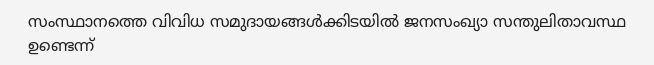സംസ്ഥാനത്തെ വിവിധ സമുദായങ്ങൾക്കിടയിൽ ജനസംഖ്യാ സന്തുലിതാവസ്ഥ ഉണ്ടെന്ന്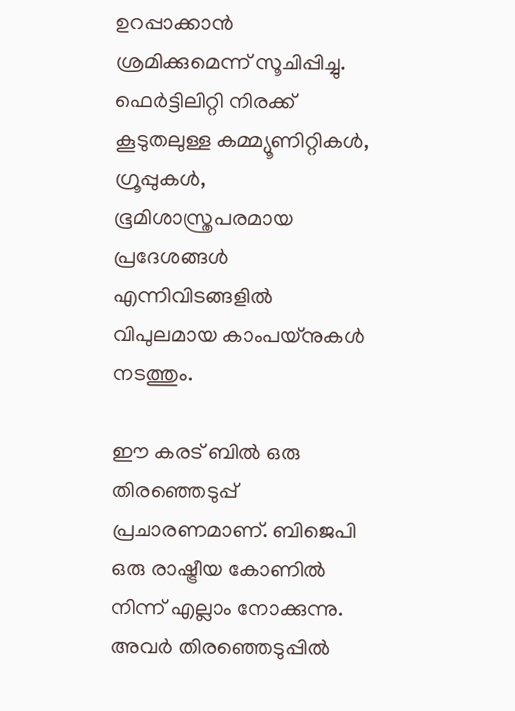ഉറപ്പാക്കാൻ ശ്രമിക്കുമെന്ന് സൂചിപ്പിച്ചു. ഫെർട്ടിലിറ്റി നിരക്ക് കൂടുതലുള്ള കമ്മ്യൂണിറ്റികൾ, ഗ്രൂപ്പുകൾ, ഭൂമിശാസ്ത്രപരമായ പ്രദേശങ്ങൾ എന്നിവിടങ്ങളിൽ വിപുലമായ കാംപയ്‌നുകൾ നടത്തും.

ഈ കരട് ബിൽ ഒരു തിരഞ്ഞെടുപ്പ് പ്രചാരണമാണ്. ബിജെപി ഒരു രാഷ്ട്രീയ കോണിൽ നിന്ന് എല്ലാം നോക്കുന്നു. അവർ തിരഞ്ഞെടുപ്പിൽ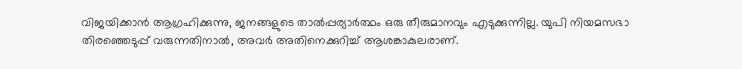വിജയിക്കാൻ ആഗ്രഹിക്കുന്നു, ജനങ്ങളുടെ താൽപ്പര്യാർത്ഥം ഒരു തീരുമാനവും എടുക്കുന്നില്ല. യുപി നിയമസഭാ തിരഞ്ഞെടുപ്പ് വരുന്നതിനാൽ, അവർ അതിനെക്കുറിച്ച് ആശങ്കാകുലരാണ്.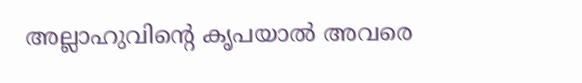അല്ലാഹുവിന്റെ കൃപയാൽ അവരെ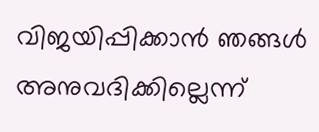വിജയിപ്പിക്കാൻ ഞങ്ങൾ അനുവദിക്കില്ലെന്ന്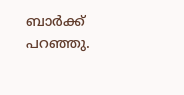ബാർക്ക് പറഞ്ഞു.